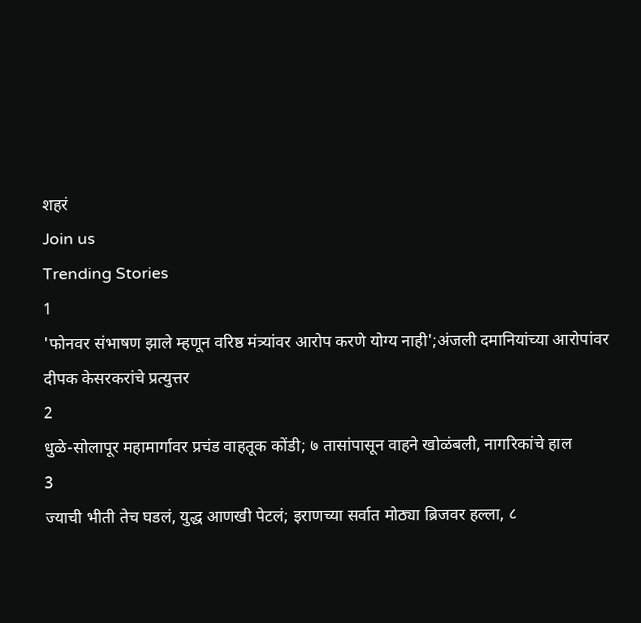शहरं
Join us
Trending Stories
1
'फोनवर संभाषण झाले म्हणून वरिष्ठ मंत्र्यांवर आरोप करणे योग्य नाही';अंजली दमानियांच्या आरोपांवर दीपक केसरकरांचे प्रत्युत्तर
2
धुळे-सोलापूर महामार्गावर प्रचंड वाहतूक कोंडी; ७ तासांपासून वाहने खोळंबली, नागरिकांचे हाल
3
ज्याची भीती तेच घडलं, युद्ध आणखी पेटलं; इराणच्या सर्वात मोठ्या ब्रिजवर हल्ला, ८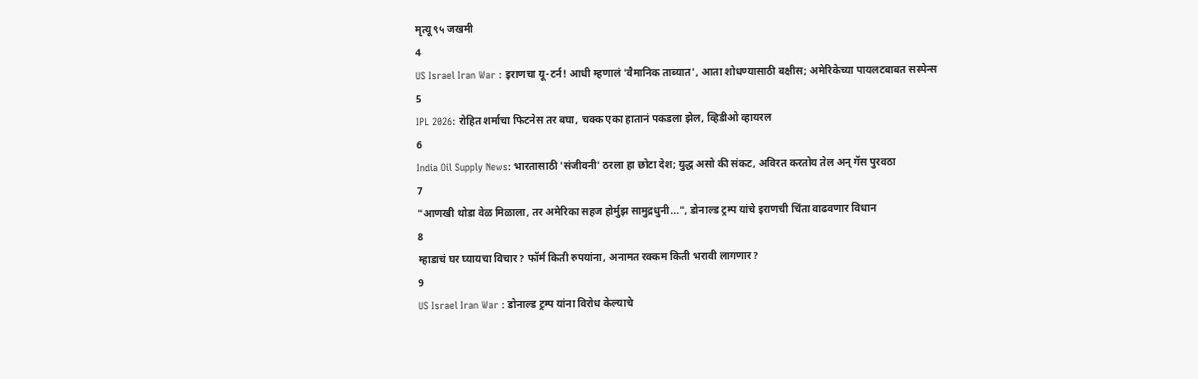मृत्यू ९५ जखमी
4
US Israel Iran War : इराणचा यू-टर्न! आधी म्हणालं 'वैमानिक ताब्यात', आता शोधण्यासाठी बक्षीस; अमेरिकेच्या पायलटबाबत सस्पेन्स
5
IPL 2026: रोहित शर्माचा फिटनेस तर बघा, चक्क एका हातानं पकडला झेल, व्हिडीओ व्हायरल
6
India Oil Supply News: भारतासाठी 'संजीवनी' ठरला हा छोटा देश; युद्ध असो की संकट, अविरत करतोय तेल अन् गॅस पुरवठा
7
"आणखी थोडा वेळ मिळाला, तर अमेरिका सहज होर्मुझ सामुद्रधुनी...", डोनाल्ड ट्रम्प यांचे इराणची चिंता वाढवणार विधान
8
म्हाडाचं घर घ्यायचा विचार? फॉर्म किती रुपयांना, अनामत रक्कम किती भरावी लागणार?
9
US Israel Iran War : डोनाल्ड ट्रम्प यांना विरोध केल्याचे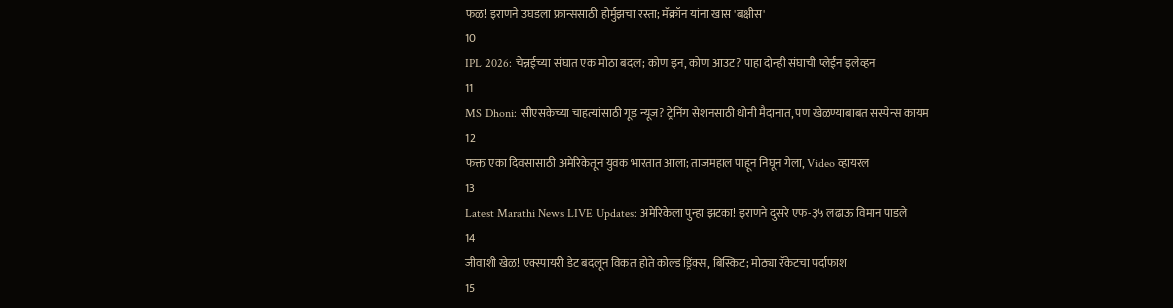फळ! इराणने उघडला फ्रान्ससाठी होर्मुझचा रस्ता; मॅक्रॉन यांना खास 'बक्षीस'
10
IPL 2026: चेन्नईच्या संघात एक मोठा बदल; कोण इन, कोण आउट? पाहा दोन्ही संघाची प्लेईंन इलेव्हन
11
MS Dhoni: सीएसकेच्या चाहत्यांसाठी गूड न्यूज? ट्रेनिंग सेशनसाठी धोनी मैदानात, पण खेळण्याबाबत सस्पेन्स कायम
12
फक्त एका दिवसासाठी अमेरिकेतून युवक भारतात आला; ताजमहाल पाहून निघून गेला, Video व्हायरल
13
Latest Marathi News LIVE Updates: अमेरिकेला पुन्हा झटका! इराणने दुसरे एफ-३५ लढाऊ विमान पाडले
14
जीवाशी खेळ! एक्स्पायरी डेट बदलून विकत होते कोल्ड ड्रिंक्स, बिस्किट; मोठ्या रॅकेटचा पर्दाफाश
15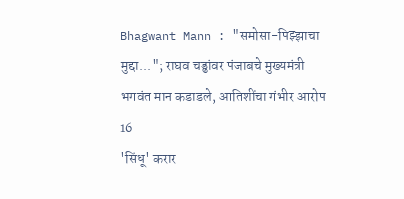Bhagwant Mann : "समोसा-पिझ्झाचा मुद्दा..."; राघव चड्ढांवर पंजाबचे मुख्यमंत्री भगवंत मान कडाडले, आतिशींचा गंभीर आरोप
16
'सिंधू' करार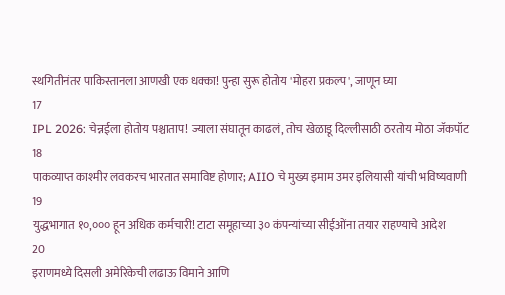स्थगितीनंतर पाकिस्तानला आणखी एक धक्का! पुन्हा सुरू होतोय 'मोहरा प्रकल्प', जाणून घ्या
17
IPL 2026: चेन्नईला होतोय पश्चाताप! ज्याला संघातून काढलं, तोच खेळाडू दिल्लीसाठी ठरतोय मोठा जॅकपॉट
18
पाकव्याप्त काश्मीर लवकरच भारतात समाविष्ट होणार; AIIO चे मुख्य इमाम उमर इलियासी यांची भविष्यवाणी
19
युद्धभागात १०,००० हून अधिक कर्मचारी! टाटा समूहाच्या ३० कंपन्यांच्या सीईओंना तयार राहण्याचे आदेश
20
इराणमध्ये दिसली अमेरिकेची लढाऊ विमाने आणि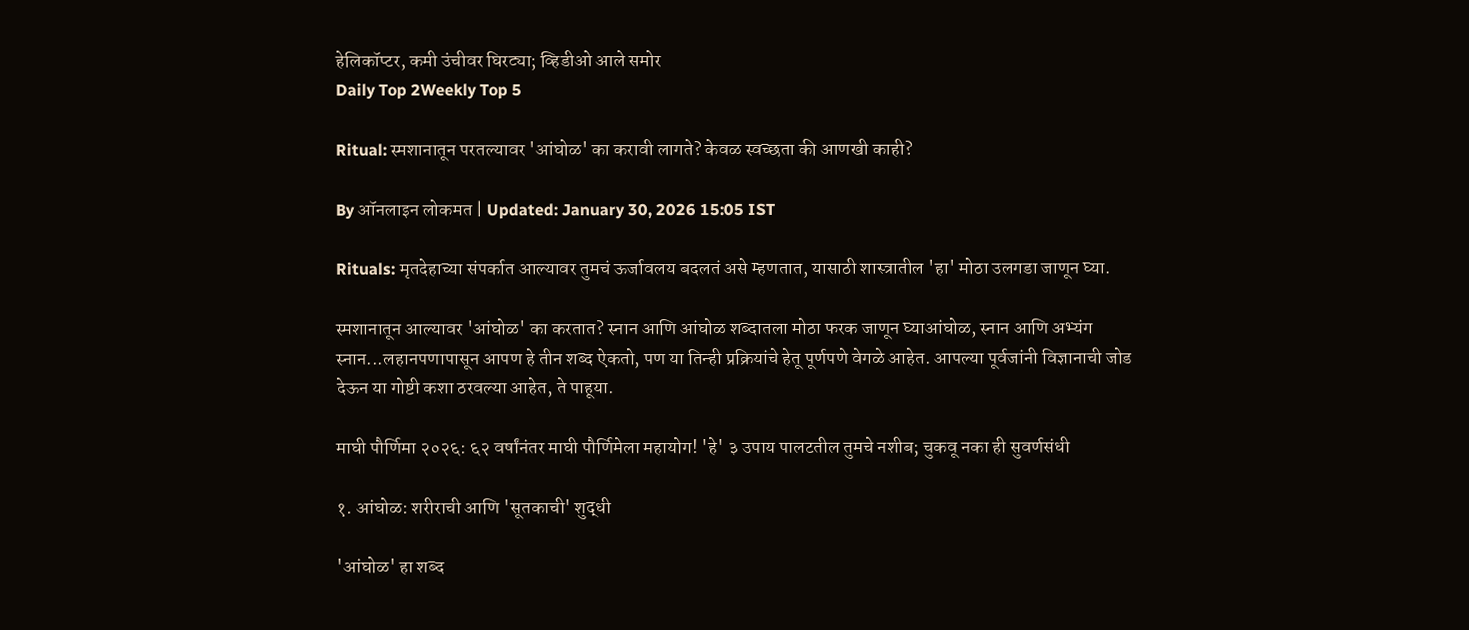हेलिकॉप्टर, कमी उंचीवर घिरट्या; व्हिडीओ आले समोर
Daily Top 2Weekly Top 5

Ritual: स्मशानातून परतल्यावर 'आंघोळ' का करावी लागते? केवळ स्वच्छता की आणखी काही?

By ऑनलाइन लोकमत | Updated: January 30, 2026 15:05 IST

Rituals: मृतदेहाच्या संपर्कात आल्यावर तुमचं ऊर्जावलय बदलतं असे म्हणतात, यासाठी शास्त्रातील 'हा' मोठा उलगडा जाणून घ्या.

स्मशानातून आल्यावर 'आंघोळ' का करतात? स्नान आणि आंघोळ शब्दातला मोठा फरक जाणून घ्याआंघोळ, स्नान आणि अभ्यंग स्नान...लहानपणापासून आपण हे तीन शब्द ऐकतो, पण या तिन्ही प्रक्रियांचे हेतू पूर्णपणे वेगळे आहेत. आपल्या पूर्वजांनी विज्ञानाची जोड देऊन या गोष्टी कशा ठरवल्या आहेत, ते पाहूया.

माघी पौर्णिमा २०२६: ६२ वर्षांनंतर माघी पौर्णिमेला महायोग! 'हे' ३ उपाय पालटतील तुमचे नशीब; चुकवू नका ही सुवर्णसंधी

१. आंघोळ: शरीराची आणि 'सूतकाची' शुद्धी

'आंघोळ' हा शब्द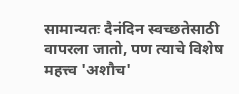सामान्यतः दैनंदिन स्वच्छतेसाठी वापरला जातो, पण त्याचे विशेष महत्त्व 'अशौच'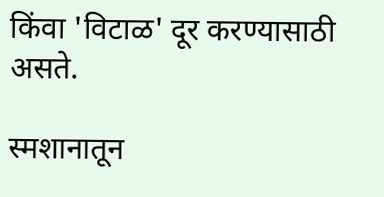किंवा 'विटाळ' दूर करण्यासाठी असते.

स्मशानातून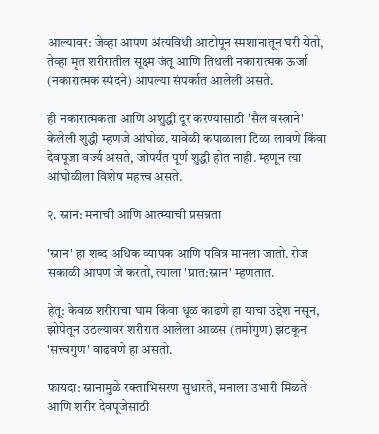आल्यावर: जेव्हा आपण अंत्यविधी आटोपून स्मशानातून घरी येतो, तेव्हा मृत शरीरातील सूक्ष्म जंतू आणि तिथली नकारात्मक ऊर्जा (नकारात्मक स्पंदने) आपल्या संपर्कात आलेली असते.

ही नकारात्मकता आणि अशुद्धी दूर करण्यासाठी 'सैल वस्त्राने' केलेली शुद्धी म्हणजे आंघोळ. यावेळी कपाळाला टिळा लावणे किंवा देवपूजा वर्ज्य असते, जोपर्यंत पूर्ण शुद्धी होत नाही. म्हणून त्या आंघोळीला विशेष महत्त्व असते.

२. स्नान: मनाची आणि आत्म्याची प्रसन्नता

'स्नान' हा शब्द अधिक व्यापक आणि पवित्र मानला जातो. रोज सकाळी आपण जे करतो, त्याला 'प्रात:स्नान' म्हणतात.

हेतू: केवळ शरीराचा घाम किंवा धूळ काढणे हा याचा उद्देश नसून, झोपेतून उठल्यावर शरीरात आलेला आळस (तमोगुण) झटकून 'सत्त्वगुण' वाढवणे हा असतो.

फायदा: स्नानामुळे रक्ताभिसरण सुधारते, मनाला उभारी मिळते आणि शरीर देवपूजेसाठी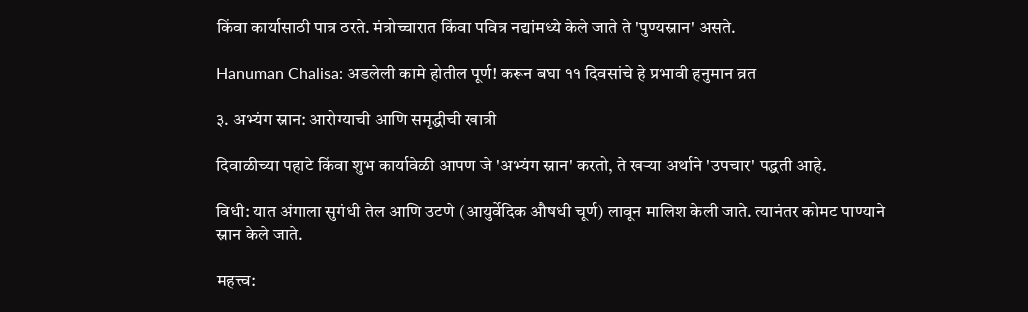किंवा कार्यासाठी पात्र ठरते. मंत्रोच्चारात किंवा पवित्र नद्यांमध्ये केले जाते ते 'पुण्यस्नान' असते.

Hanuman Chalisa: अडलेली कामे होतील पूर्ण! करून बघा ११ दिवसांचे हे प्रभावी हनुमान व्रत

३. अभ्यंग स्नान: आरोग्याची आणि समृद्धीची खात्री

दिवाळीच्या पहाटे किंवा शुभ कार्यावेळी आपण जे 'अभ्यंग स्नान' करतो, ते खऱ्या अर्थाने 'उपचार' पद्धती आहे.

विधी: यात अंगाला सुगंधी तेल आणि उटणे (आयुर्वेदिक औषधी चूर्ण) लावून मालिश केली जाते. त्यानंतर कोमट पाण्याने स्नान केले जाते.

महत्त्व: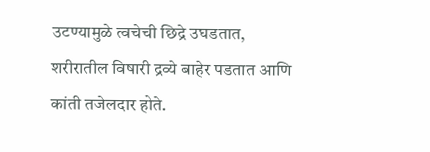उटण्यामुळे त्वचेची छिद्रे उघडतात, शरीरातील विषारी द्रव्ये बाहेर पडतात आणि कांती तजेलदार होते.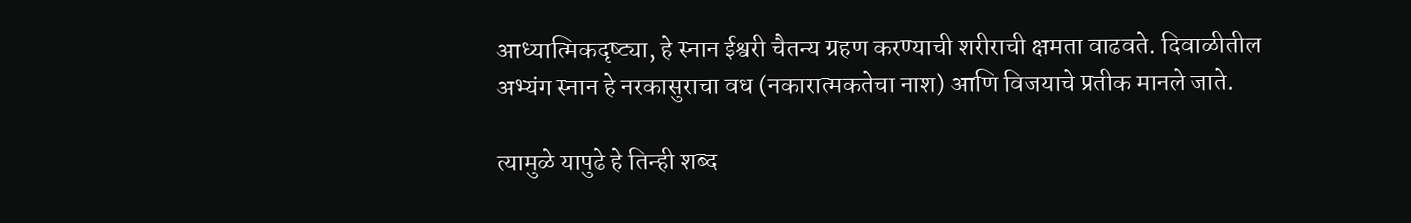आध्यात्मिकदृष्ट्या, हे स्नान ईश्वरी चैतन्य ग्रहण करण्याची शरीराची क्षमता वाढवते. दिवाळीतील अभ्यंग स्नान हे नरकासुराचा वध (नकारात्मकतेचा नाश) आणि विजयाचे प्रतीक मानले जाते.

त्यामुळे यापुढे हे तिन्ही शब्द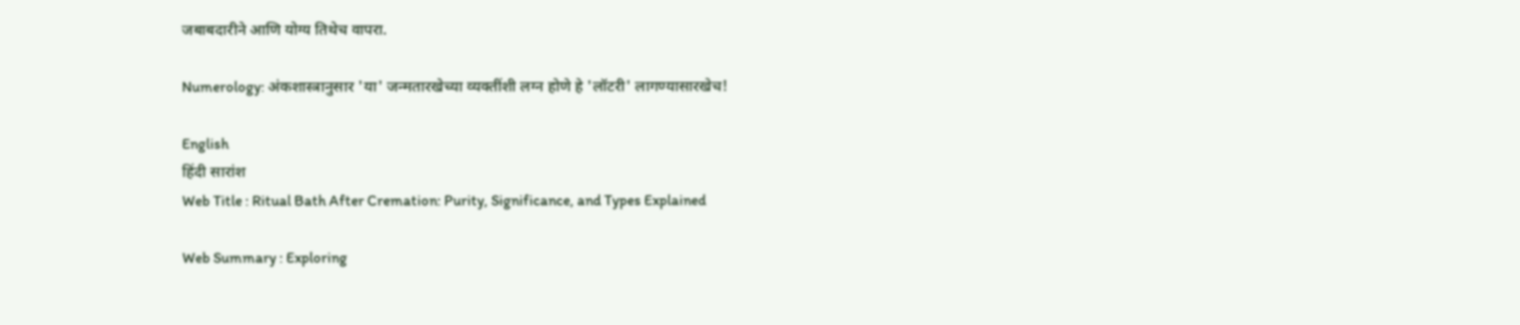जबाबदारीने आणि योग्य तिथेच वापरा.

Numerology: अंकशास्त्रानुसार 'या' जन्मतारखेच्या व्यक्तींशी लग्न होणे हे 'लॉटरी' लागण्यासारखेच!

English
हिंदी सारांश
Web Title : Ritual Bath After Cremation: Purity, Significance, and Types Explained

Web Summary : Exploring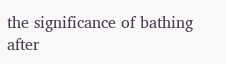the significance of bathing after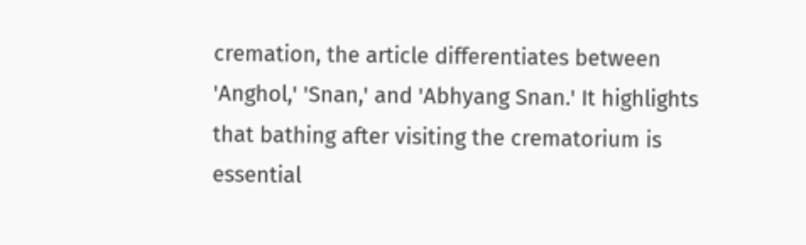cremation, the article differentiates between 'Anghol,' 'Snan,' and 'Abhyang Snan.' It highlights that bathing after visiting the crematorium is essential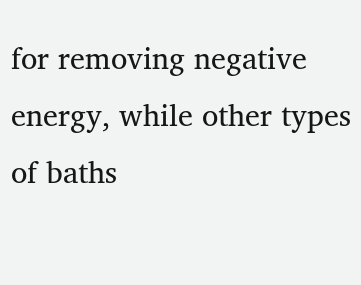for removing negative energy, while other types of baths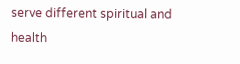serve different spiritual and health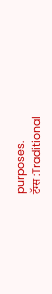purposes.
टॅग्स :Traditional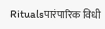Ritualsपारंपारिक विधी